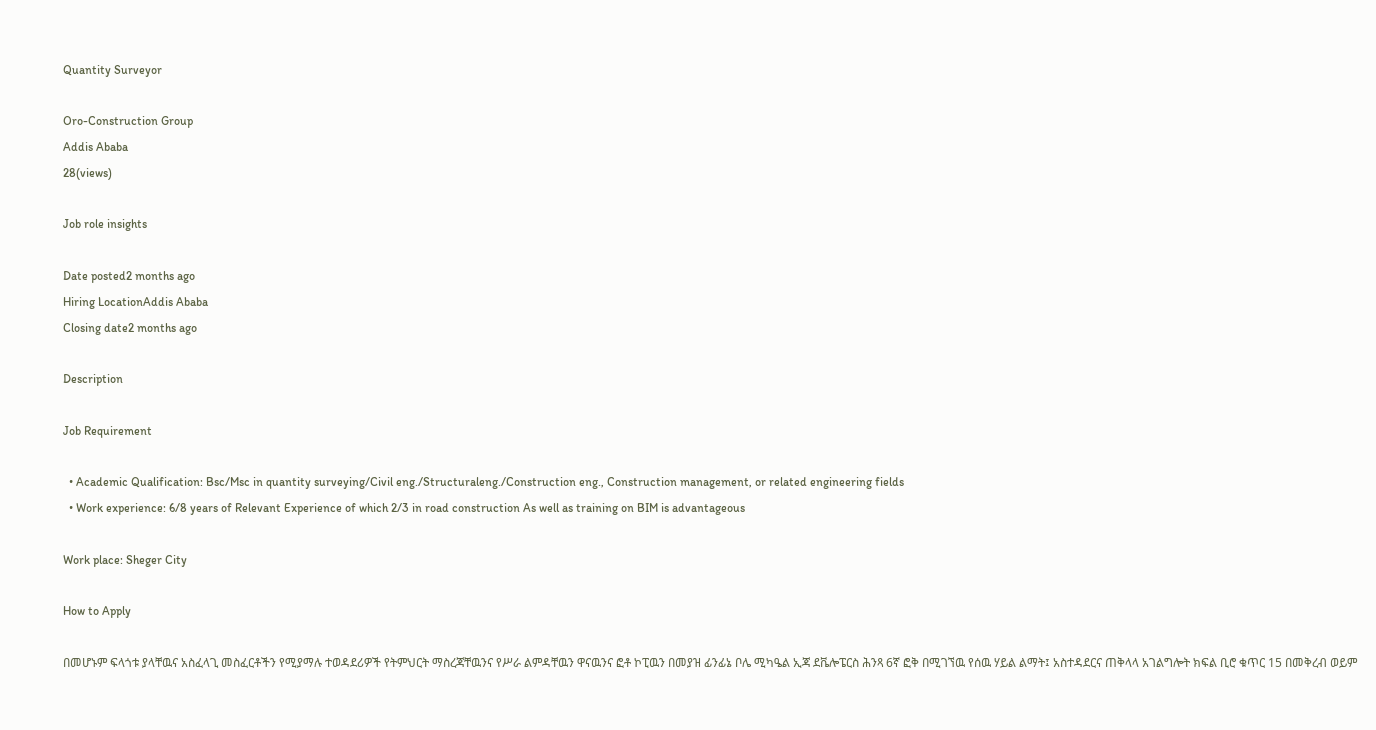Quantity Surveyor

Oro-Construction Group
Addis Ababa
28(views)

Job role insights

Date posted2 months ago
Hiring LocationAddis Ababa
Closing date2 months ago

Description

Job Requirement

  • Academic Qualification: Bsc/Msc in quantity surveying/Civil eng./Structuraleng./Construction eng., Construction management, or related engineering fields
  • Work experience: 6/8 years of Relevant Experience of which 2/3 in road construction As well as training on BIM is advantageous

Work place: Sheger City

How to Apply

በመሆኑም ፍላጎቱ ያላቸዉና አስፈላጊ መስፈርቶችን የሚያማሉ ተወዳደሪዎች የትምህርት ማስረጃቸዉንና የሥራ ልምዳቸዉን ዋናዉንና ፎቶ ኮፒዉን በመያዝ ፊንፊኔ ቦሌ ሚካዔል ኢጃ ደቬሎፔርስ ሕንጻ 6ኛ ፎቅ በሚገኘዉ የሰዉ ሃይል ልማት፤ አስተዳደርና ጠቅላላ አገልግሎት ክፍል ቢሮ ቁጥር 15 በመቅረብ ወይም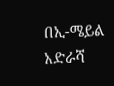በኢ-ሜይል አድራሻ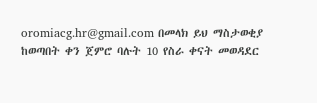oromiacg.hr@gmail.com በመላክ ይህ ማስታወቂያ ከወጣበት ቀን ጀምሮ ባሉት 10 የስራ ቀናት መወዳደር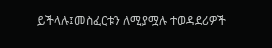ይችላሉ፤መስፈርቱን ለሚያሟሉ ተወዳደሪዎች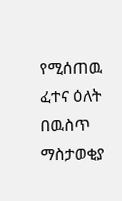የሚሰጠዉ ፈተና ዕለት በዉስጥ ማስታወቂያ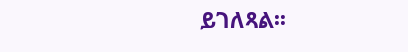ይገለጻል፡፡